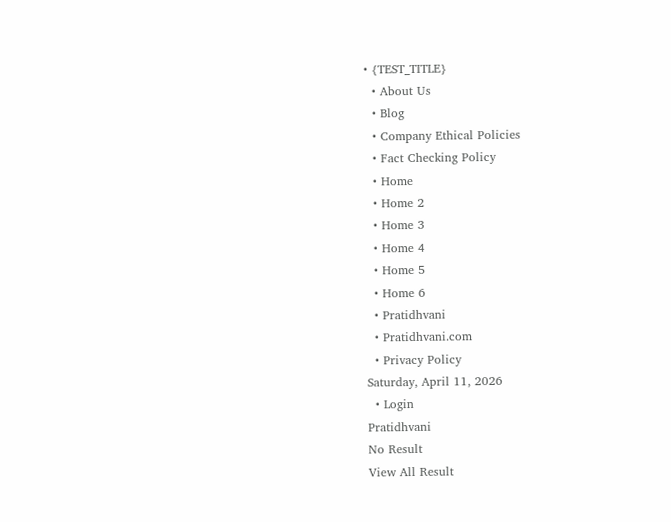• {TEST_TITLE}
  • About Us
  • Blog
  • Company Ethical Policies
  • Fact Checking Policy
  • Home
  • Home 2
  • Home 3
  • Home 4
  • Home 5
  • Home 6
  • Pratidhvani
  • Pratidhvani.com
  • Privacy Policy
Saturday, April 11, 2026
  • Login
Pratidhvani
No Result
View All Result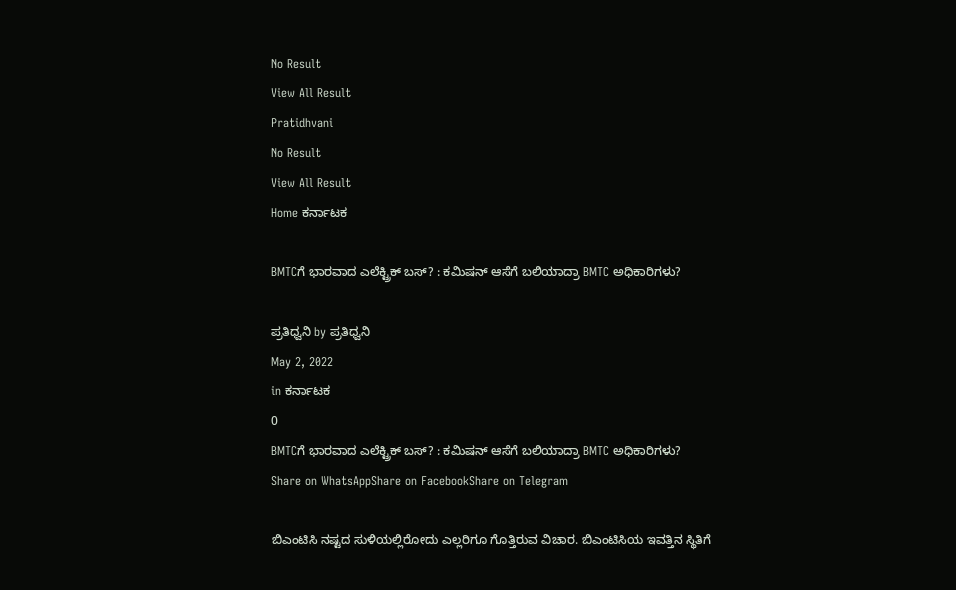No Result
View All Result
Pratidhvani
No Result
View All Result
Home ಕರ್ನಾಟಕ

BMTCಗೆ ಭಾರವಾದ ಎಲೆಕ್ಟ್ರಿಕ್ ಬಸ್? : ಕಮಿಷನ್ ಆಸೆಗೆ ಬಲಿಯಾದ್ರಾ BMTC ಅಧಿಕಾರಿಗಳು?

ಪ್ರತಿಧ್ವನಿ by ಪ್ರತಿಧ್ವನಿ
May 2, 2022
in ಕರ್ನಾಟಕ
0
BMTCಗೆ ಭಾರವಾದ ಎಲೆಕ್ಟ್ರಿಕ್ ಬಸ್? : ಕಮಿಷನ್ ಆಸೆಗೆ ಬಲಿಯಾದ್ರಾ BMTC ಅಧಿಕಾರಿಗಳು?
Share on WhatsAppShare on FacebookShare on Telegram

ಬಿಎಂಟಿಸಿ ನಷ್ಟದ ಸುಳಿಯಲ್ಲಿರೋದು ಎಲ್ಲರಿಗೂ ಗೊತ್ತಿರುವ ವಿಚಾರ. ಬಿಎಂಟಿಸಿಯ ಇವತ್ತಿನ ಸ್ಥಿತಿಗೆ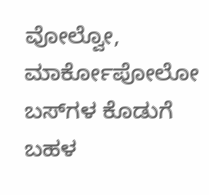ವೋಲ್ವೋ, ಮಾರ್ಕೋಪೋಲೋ ಬಸ್‌ಗಳ ಕೊಡುಗೆ ಬಹಳ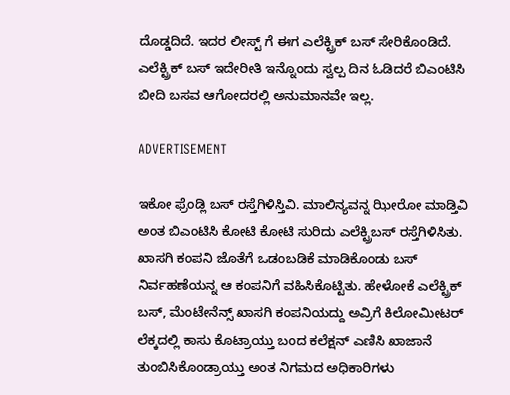ದೊಡ್ಡದಿದೆ. ಇದರ ಲೀಸ್ಟ್ ಗೆ ಈಗ ಎಲೆಕ್ಟ್ರಿಕ್ ಬಸ್ ಸೇರಿಕೊಂಡಿದೆ. ಎಲೆಕ್ಟ್ರಿಕ್ ಬಸ್ ಇದೇರೀತಿ ಇನ್ನೊಂದು ಸ್ವಲ್ಪ ದಿನ ಓಡಿದರೆ ಬಿಎಂಟಿಸಿ ಬೀದಿ ಬಸವ ಆಗೋದರಲ್ಲಿ ಅನುಮಾನವೇ ಇಲ್ಲ.

ADVERTISEMENT

ಇಕೋ ಫ್ರೆಂಡ್ಲಿ ಬಸ್ ರಸ್ತೆಗಿಳಿಸ್ತಿವಿ. ಮಾಲಿನ್ಯವನ್ನ ಝೀರೋ ಮಾಡ್ತಿವಿ ಅಂತ ಬಿಎಂಟಿಸಿ ಕೋಟಿ ಕೋಟಿ ಸುರಿದು ಎಲೆಕ್ಟ್ರಿಬಸ್ ರಸ್ತೆಗಿಳಿಸಿತು. ಖಾಸಗಿ ಕಂಪನಿ ಜೊತೆಗೆ ಒಡಂಬಡಿಕೆ ಮಾಡಿಕೊಂಡು ಬಸ್ ನಿರ್ವಹಣೆಯನ್ನ ಆ ಕಂಪನಿಗೆ ವಹಿಸಿಕೊಟ್ಟಿತು. ಹೇಳೋಕೆ ಎಲೆಕ್ಟ್ರಿಕ್ ಬಸ್, ಮೆಂಟೇನೆನ್ಸ್ ಖಾಸಗಿ ಕಂಪನಿಯದ್ದು ಅವ್ರಿಗೆ ಕಿಲೋಮೀಟರ್ ಲೆಕ್ಕದಲ್ಲಿ ಕಾಸು ಕೊಟ್ರಾಯ್ತು ಬಂದ ಕಲೆಕ್ಷನ್ ಎಣಿಸಿ ಖಾಜಾನೆ ತುಂಬಿಸಿಕೊಂಡ್ರಾಯ್ತು ಅಂತ ನಿಗಮದ ಅಧಿಕಾರಿಗಳು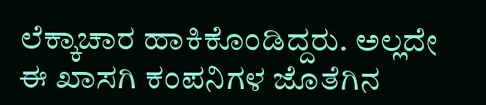ಲೆಕ್ಕಾಚಾರ ಹಾಕಿಕೊಂಡಿದ್ದರು. ಅಲ್ಲದೇ ಈ ಖಾಸಗಿ ಕಂಪನಿಗಳ ಜೊತೆಗಿನ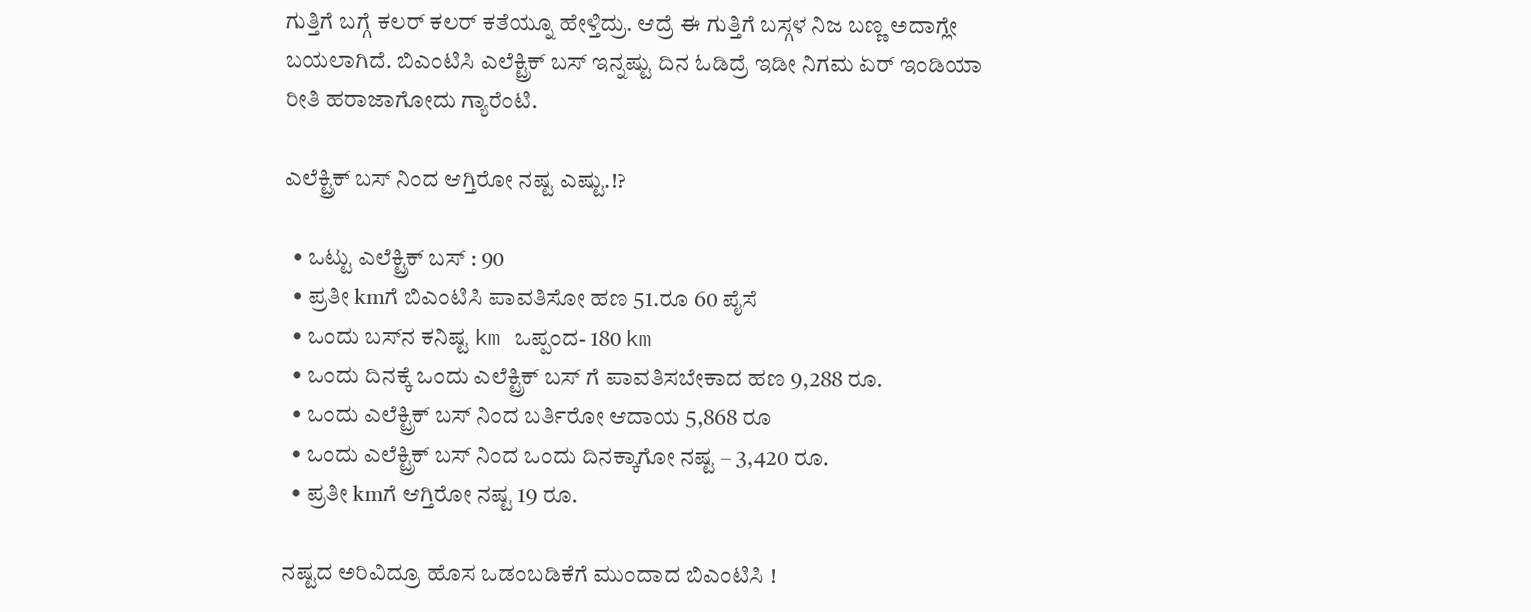ಗುತ್ತಿಗೆ ಬಗ್ಗೆ ಕಲರ್ ಕಲರ್ ಕತೆಯ್ನೂ ಹೇಳ್ತಿದ್ರು. ಆದ್ರೆ ಈ ಗುತ್ತಿಗೆ ಬಸ್ಗಳ ನಿಜ ಬಣ್ಣ ಅದಾಗ್ಲೇ ಬಯಲಾಗಿದೆ. ಬಿಎಂಟಿಸಿ ಎಲೆಕ್ಟ್ರಿಕ್ ಬಸ್ ಇನ್ನಷ್ಟು ದಿನ ಓಡಿದ್ರೆ ಇಡೀ ನಿಗಮ ಏರ್ ಇಂಡಿಯಾ ರೀತಿ ಹರಾಜಾಗೋದು ಗ್ಯಾರೆಂಟಿ.

ಎಲೆಕ್ಟ್ರಿಕ್ ಬಸ್ ನಿಂದ ಆಗ್ತಿರೋ ನಷ್ಟ ಎಷ್ಟು.!?

  • ಒಟ್ಟು ಎಲೆಕ್ಟ್ರಿಕ್ ಬಸ್ : 90
  • ಪ್ರತೀ kmಗೆ ಬಿಎಂಟಿಸಿ ಪಾವತಿಸೋ ಹಣ 51.ರೂ 60 ಪೈಸೆ
  • ಒಂದು ಬಸ್‌ನ ಕನಿಷ್ಟ km ಒಪ್ಪಂದ- 180 km
  • ಒಂದು ದಿನಕ್ಕೆ ಒಂದು ಎಲೆಕ್ಟ್ರಿಕ್ ಬಸ್ ಗೆ ಪಾವತಿಸಬೇಕಾದ ಹಣ 9,288 ರೂ.
  • ಒಂದು ಎಲೆಕ್ಟ್ರಿಕ್ ಬಸ್ ನಿಂದ ಬರ್ತಿರೋ ಆದಾಯ 5,868 ರೂ
  • ಒಂದು ಎಲೆಕ್ಟ್ರಿಕ್ ಬಸ್ ನಿಂದ ಒಂದು ದಿನಕ್ಕಾಗೋ ನಷ್ಟ – 3,420 ರೂ.
  • ಪ್ರತೀ kmಗೆ ಆಗ್ತಿರೋ ನಷ್ಟ 19 ರೂ.

ನಷ್ಟದ ಅರಿವಿದ್ರೂ ಹೊಸ ಒಡಂಬಡಿಕೆಗೆ ಮುಂದಾದ ಬಿಎಂಟಿಸಿ !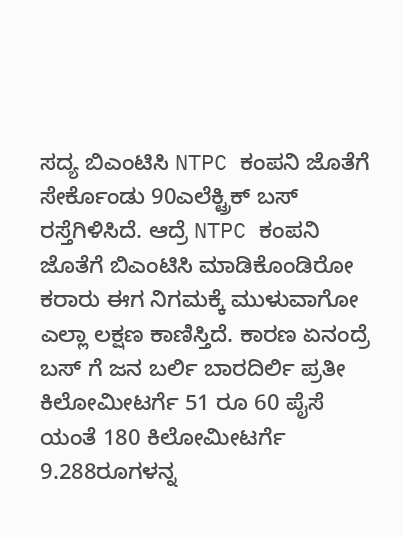ಸದ್ಯ ಬಿಎಂಟಿಸಿ NTPC ಕಂಪನಿ ಜೊತೆಗೆ ಸೇರ್ಕೊಂಡು 90ಎಲೆಕ್ಟ್ರಿಕ್ ಬಸ್ ರಸ್ತೆಗಿಳಿಸಿದೆ. ಆದ್ರೆ NTPC ಕಂಪನಿ ಜೊತೆಗೆ ಬಿಎಂಟಿಸಿ ಮಾಡಿಕೊಂಡಿರೋ ಕರಾರು ಈಗ ನಿಗಮಕ್ಕೆ ಮುಳುವಾಗೋ ಎಲ್ಲಾ ಲಕ್ಷಣ ಕಾಣಿಸ್ತಿದೆ. ಕಾರಣ ಏನಂದ್ರೆ ಬಸ್ ಗೆ ಜನ ಬರ್ಲಿ ಬಾರದಿರ್ಲಿ ಪ್ರತೀ ಕಿಲೋಮೀಟರ್ಗೆ 51 ರೂ 60 ಪೈಸೆ ಯಂತೆ 180 ಕಿಲೋಮೀಟರ್ಗೆ 9.288ರೂಗಳನ್ನ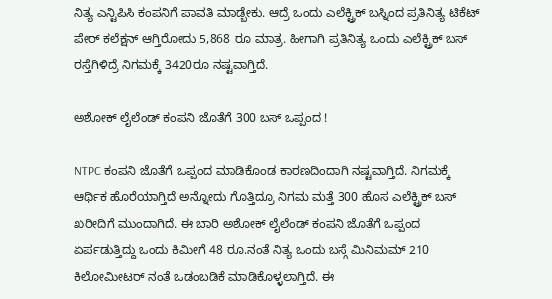ನಿತ್ಯ ಎನ್ಟಿಪಿಸಿ ಕಂಪನಿಗೆ ಪಾವತಿ ಮಾಡ್ಬೇಕು. ಆದ್ರೆ ಒಂದು ಎಲೆಕ್ಟ್ರಿಕ್ ಬಸ್ನಿಂದ ಪ್ರತಿನಿತ್ಯ ಟಿಕೆಟ್ ಪೇರ್ ಕಲೆಕ್ಷನ್ ಆಗ್ತಿರೋದು 5,868 ರೂ ಮಾತ್ರ. ಹೀಗಾಗಿ ಪ್ರತಿನಿತ್ಯ ಒಂದು ಎಲೆಕ್ಟ್ರಿಕ್ ಬಸ್ ರಸ್ತೆಗಿಳಿದ್ರೆ ನಿಗಮಕ್ಕೆ 3420ರೂ ನಷ್ಟವಾಗ್ತಿದೆ.

ಅಶೋಕ್ ಲೈಲೆಂಡ್ ಕಂಪನಿ ಜೊತೆಗೆ 300 ಬಸ್ ಒಪ್ಪಂದ !

NTPC ಕಂಪನಿ ಜೊತೆಗೆ ಒಪ್ಪಂದ ಮಾಡಿಕೊಂಡ ಕಾರಣದಿಂದಾಗಿ ನಷ್ಟವಾಗ್ತಿದೆ. ನಿಗಮಕ್ಕೆ ಆರ್ಥಿಕ ಹೊರೆಯಾಗ್ತಿದೆ ಅನ್ನೋದು ಗೊತ್ತಿದ್ರೂ ನಿಗಮ ಮತ್ತೆ 300 ಹೊಸ ಎಲೆಕ್ಟ್ರಿಕ್ ಬಸ್ ಖರೀದಿಗೆ ಮುಂದಾಗಿದೆ. ಈ ಬಾರಿ ಅಶೋಕ್ ಲೈಲೆಂಡ್ ಕಂಪನಿ ಜೊತೆಗೆ ಒಪ್ಪಂದ ಏರ್ಪಡುತ್ತಿದ್ದು ಒಂದು ಕಿಮೀಗೆ 48 ರೂ.ನಂತೆ ನಿತ್ಯ ಒಂದು ಬಸ್ಗೆ ಮಿನಿಮಮ್ 210 ಕಿಲೋಮೀಟರ್ ನಂತೆ ಒಡಂಬಡಿಕೆ ಮಾಡಿಕೊಳ್ಳಲಾಗ್ತಿದೆ. ಈ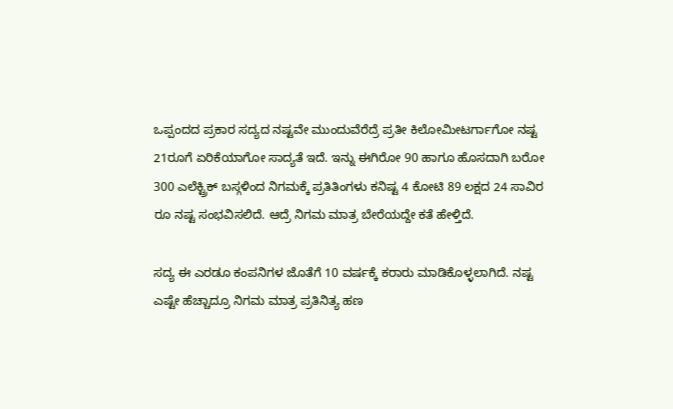ಒಪ್ಪಂದದ ಪ್ರಕಾರ ಸದ್ಯದ ನಷ್ಟವೇ ಮುಂದುವೆರೆದ್ರೆ ಪ್ರತೀ ಕಿಲೋಮೀಟರ್ಗಾಗೋ ನಷ್ಟ 21ರೂಗೆ ಏರಿಕೆಯಾಗೋ ಸಾದ್ಯತೆ ಇದೆ. ಇನ್ನು ಈಗಿರೋ 90 ಹಾಗೂ ಹೊಸದಾಗಿ ಬರೋ 300 ಎಲೆಕ್ಟ್ರಿಕ್ ಬಸ್ಗಳಿಂದ ನಿಗಮಕ್ಕೆ ಪ್ರತಿತಿಂಗಳು ಕನಿಷ್ಟ 4 ಕೋಟಿ 89 ಲಕ್ಷದ 24 ಸಾವಿರ ರೂ ನಷ್ಟ ಸಂಭವಿಸಲಿದೆ. ಆದ್ರೆ ನಿಗಮ ಮಾತ್ರ ಬೇರೆಯದ್ದೇ ಕತೆ ಹೇಳ್ತಿದೆ.

ಸದ್ಯ ಈ ಎರಡೂ ಕಂಪನಿಗಳ ಜೊತೆಗೆ 10 ವರ್ಷಕ್ಕೆ ಕರಾರು ಮಾಡಿಕೊಳ್ಳಲಾಗಿದೆ. ನಷ್ಟ ಎಷ್ಟೇ ಹೆಚ್ಚಾದ್ರೂ ನಿಗಮ ಮಾತ್ರ ಪ್ರತಿನಿತ್ಯ ಹಣ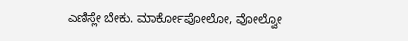ಎಣಿಸ್ಲೇ ಬೇಕು. ಮಾರ್ಕೋಪೋಲೋ, ವೋಲ್ವೋ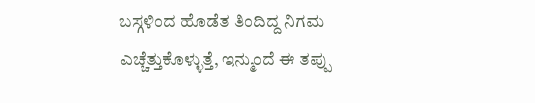ಬಸ್ಗಳಿಂದ ಹೊಡೆತ ತಿಂದಿದ್ದ ನಿಗಮ ಎಚ್ಚೆತ್ತುಕೊಳ್ಳುತ್ತೆ, ಇನ್ಮುಂದೆ ಈ ತಪ್ಪು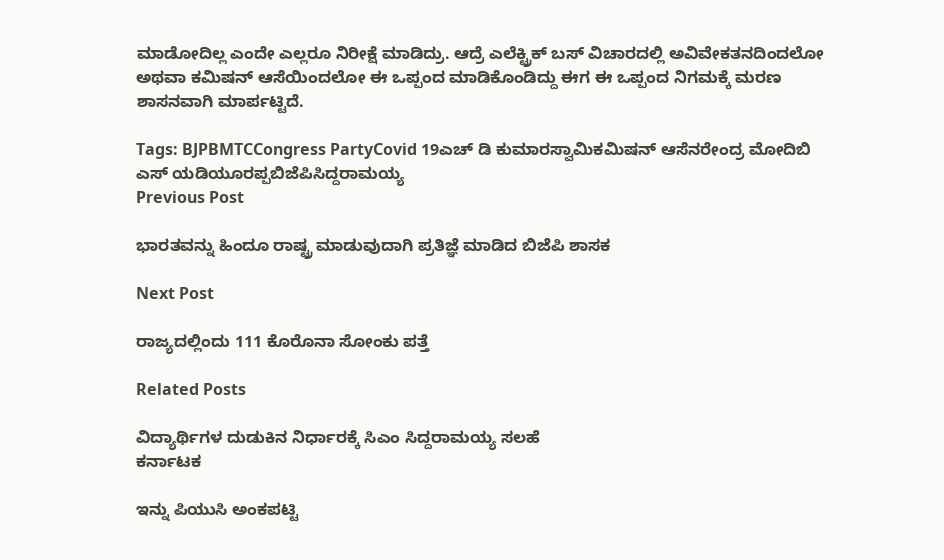ಮಾಡೋದಿಲ್ಲ ಎಂದೇ ಎಲ್ಲರೂ ನಿರೀಕ್ಷೆ ಮಾಡಿದ್ರು. ಆದ್ರೆ ಎಲೆಕ್ಟ್ರಿಕ್ ಬಸ್ ವಿಚಾರದಲ್ಲಿ ಅವಿವೇಕತನದಿಂದಲೋ ಅಥವಾ ಕಮಿಷನ್ ಆಸೆಯಿಂದಲೋ ಈ ಒಪ್ಪಂದ ಮಾಡಿಕೊಂಡಿದ್ದು ಈಗ ಈ ಒಪ್ಪಂದ ನಿಗಮಕ್ಕೆ ಮರಣ ಶಾಸನವಾಗಿ ಮಾರ್ಪಟ್ಟಿದೆ.

Tags: BJPBMTCCongress PartyCovid 19ಎಚ್ ಡಿ ಕುಮಾರಸ್ವಾಮಿಕಮಿಷನ್ ಆಸೆನರೇಂದ್ರ ಮೋದಿಬಿ ಎಸ್ ಯಡಿಯೂರಪ್ಪಬಿಜೆಪಿಸಿದ್ದರಾಮಯ್ಯ
Previous Post

ಭಾರತವನ್ನು ಹಿಂದೂ ರಾಷ್ಟ್ರ ಮಾಡುವುದಾಗಿ ಪ್ರತಿಜ್ಞೆ ಮಾಡಿದ ಬಿಜೆಪಿ ಶಾಸಕ

Next Post

ರಾಜ್ಯದಲ್ಲಿಂದು 111 ಕೊರೊನಾ ಸೋಂಕು ಪತ್ತೆ

Related Posts

ವಿದ್ಯಾರ್ಥಿಗಳ ದುಡುಕಿನ ನಿರ್ಧಾರಕ್ಕೆ ಸಿಎಂ ಸಿದ್ದರಾಮಯ್ಯ ಸಲಹೆ
ಕರ್ನಾಟಕ

ಇನ್ನು ಪಿಯುಸಿ ಅಂಕಪಟ್ಟಿ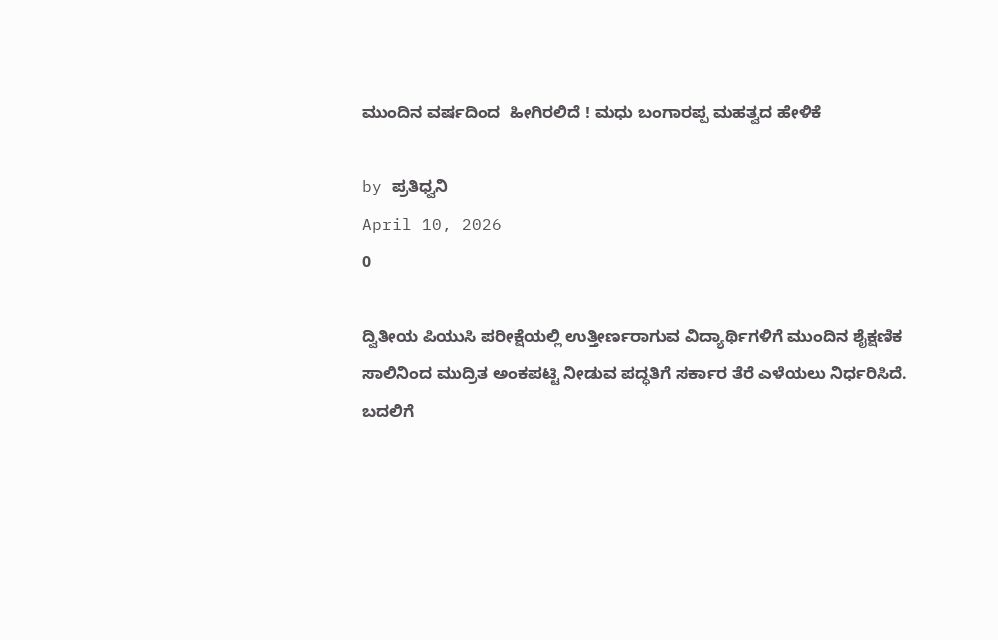ಮುಂದಿನ ವರ್ಷದಿಂದ  ಹೀಗಿರಲಿದೆ ! ಮಧು ಬಂಗಾರಪ್ಪ ಮಹತ್ವದ ಹೇಳಿಕೆ

by ಪ್ರತಿಧ್ವನಿ
April 10, 2026
0

ದ್ವಿತೀಯ ಪಿಯುಸಿ ಪರೀಕ್ಷೆಯಲ್ಲಿ ಉತ್ತೀರ್ಣರಾಗುವ ವಿದ್ಯಾರ್ಥಿಗಳಿಗೆ ಮುಂದಿನ ಶೈಕ್ಷಣಿಕ ಸಾಲಿನಿಂದ ಮುದ್ರಿತ ಅಂಕಪಟ್ಟಿ ನೀಡುವ ಪದ್ಧತಿಗೆ ಸರ್ಕಾರ ತೆರೆ ಎಳೆಯಲು ನಿರ್ಧರಿಸಿದೆ. ಬದಲಿಗೆ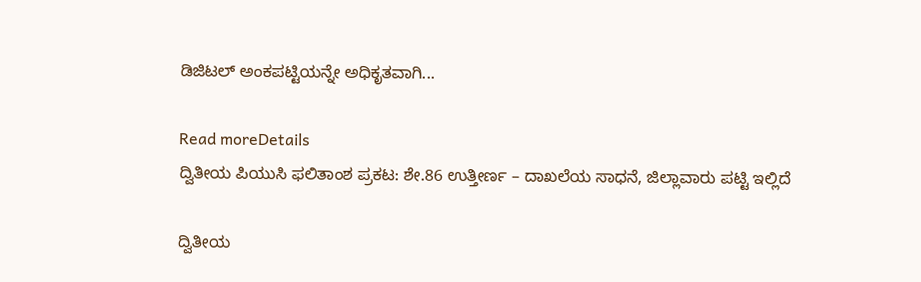ಡಿಜಿಟಲ್ ಅಂಕಪಟ್ಟಿಯನ್ನೇ ಅಧಿಕೃತವಾಗಿ...

Read moreDetails
ದ್ವಿತೀಯ ಪಿಯುಸಿ ಫಲಿತಾಂಶ ಪ್ರಕಟ: ಶೇ.86 ಉತ್ತೀರ್ಣ – ದಾಖಲೆಯ ಸಾಧನೆ, ಜಿಲ್ಲಾವಾರು ಪಟ್ಟಿ ಇಲ್ಲಿದೆ

ದ್ವಿತೀಯ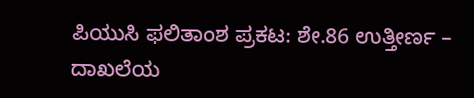ಪಿಯುಸಿ ಫಲಿತಾಂಶ ಪ್ರಕಟ: ಶೇ.86 ಉತ್ತೀರ್ಣ – ದಾಖಲೆಯ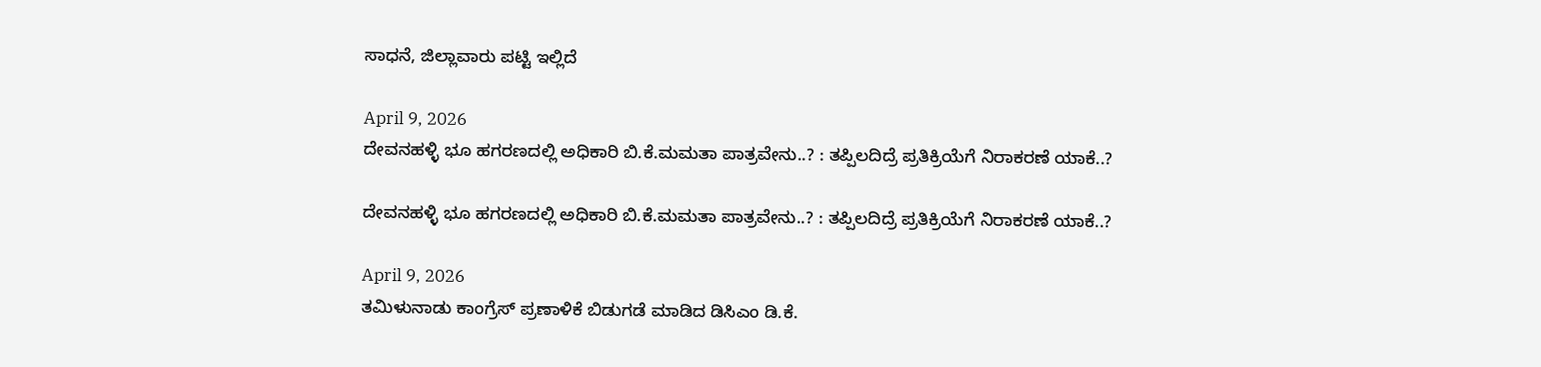ಸಾಧನೆ, ಜಿಲ್ಲಾವಾರು ಪಟ್ಟಿ ಇಲ್ಲಿದೆ

April 9, 2026
ದೇವನಹಳ್ಳಿ ಭೂ ಹಗರಣದಲ್ಲಿ ಅಧಿಕಾರಿ ಬಿ.ಕೆ.ಮಮತಾ ಪಾತ್ರವೇನು..? : ತಪ್ಪಿಲದಿದ್ರೆ ಪ್ರತಿಕ್ರಿಯೆಗೆ ನಿರಾಕರಣೆ ಯಾಕೆ..?

ದೇವನಹಳ್ಳಿ ಭೂ ಹಗರಣದಲ್ಲಿ ಅಧಿಕಾರಿ ಬಿ.ಕೆ.ಮಮತಾ ಪಾತ್ರವೇನು..? : ತಪ್ಪಿಲದಿದ್ರೆ ಪ್ರತಿಕ್ರಿಯೆಗೆ ನಿರಾಕರಣೆ ಯಾಕೆ..?

April 9, 2026
ತಮಿಳುನಾಡು ಕಾಂಗ್ರೆಸ್ ಪ್ರಣಾಳಿಕೆ ಬಿಡುಗಡೆ ಮಾಡಿದ ಡಿಸಿಎಂ ಡಿ.ಕೆ.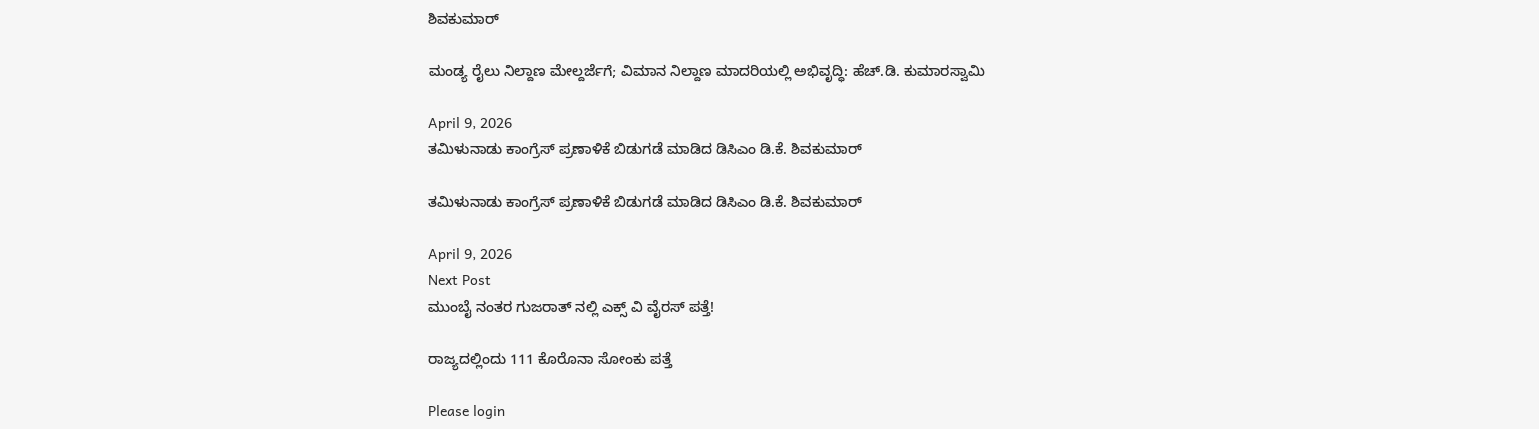ಶಿವಕುಮಾರ್

ಮಂಡ್ಯ ರೈಲು ನಿಲ್ದಾಣ ಮೇಲ್ದರ್ಜೆಗೆ; ವಿಮಾನ ನಿಲ್ದಾಣ ಮಾದರಿಯಲ್ಲಿ ಅಭಿವೃದ್ಧಿ: ಹೆಚ್.ಡಿ. ಕುಮಾರಸ್ವಾಮಿ

April 9, 2026
ತಮಿಳುನಾಡು ಕಾಂಗ್ರೆಸ್ ಪ್ರಣಾಳಿಕೆ ಬಿಡುಗಡೆ ಮಾಡಿದ ಡಿಸಿಎಂ ಡಿ.ಕೆ. ಶಿವಕುಮಾರ್

ತಮಿಳುನಾಡು ಕಾಂಗ್ರೆಸ್ ಪ್ರಣಾಳಿಕೆ ಬಿಡುಗಡೆ ಮಾಡಿದ ಡಿಸಿಎಂ ಡಿ.ಕೆ. ಶಿವಕುಮಾರ್

April 9, 2026
Next Post
ಮುಂಬೈ ನಂತರ ಗುಜರಾತ್‌ ನಲ್ಲಿ ಎಕ್ಸ್‌ ವಿ ವೈರಸ್‌ ಪತ್ತೆ!

ರಾಜ್ಯದಲ್ಲಿಂದು 111 ಕೊರೊನಾ ಸೋಂಕು ಪತ್ತೆ

Please login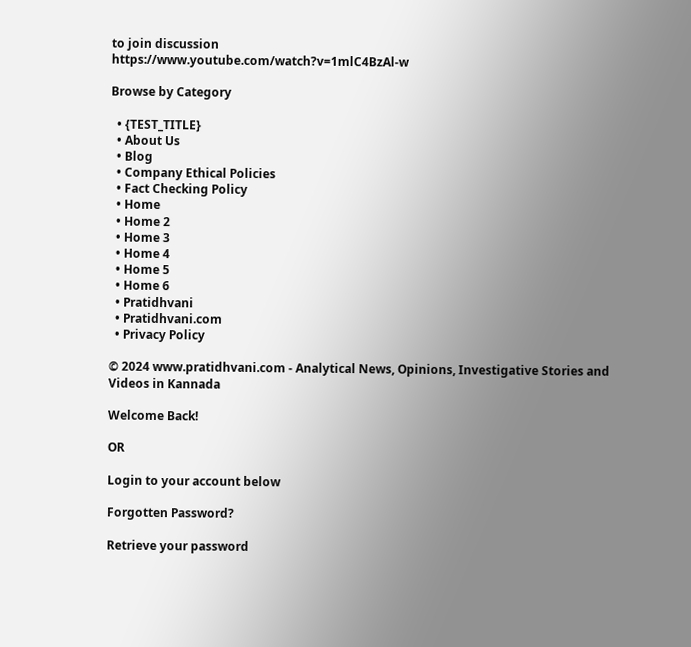to join discussion
https://www.youtube.com/watch?v=1mlC4BzAl-w

Browse by Category

  • {TEST_TITLE}
  • About Us
  • Blog
  • Company Ethical Policies
  • Fact Checking Policy
  • Home
  • Home 2
  • Home 3
  • Home 4
  • Home 5
  • Home 6
  • Pratidhvani
  • Pratidhvani.com
  • Privacy Policy

© 2024 www.pratidhvani.com - Analytical News, Opinions, Investigative Stories and Videos in Kannada

Welcome Back!

OR

Login to your account below

Forgotten Password?

Retrieve your password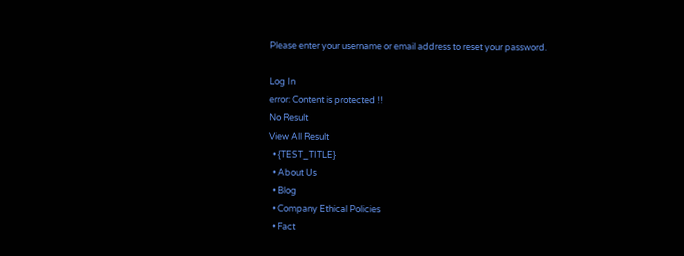Please enter your username or email address to reset your password.

Log In
error: Content is protected !!
No Result
View All Result
  • {TEST_TITLE}
  • About Us
  • Blog
  • Company Ethical Policies
  • Fact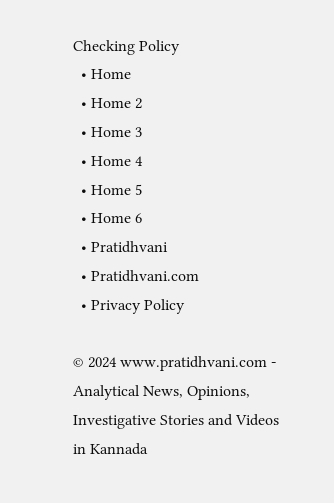Checking Policy
  • Home
  • Home 2
  • Home 3
  • Home 4
  • Home 5
  • Home 6
  • Pratidhvani
  • Pratidhvani.com
  • Privacy Policy

© 2024 www.pratidhvani.com - Analytical News, Opinions, Investigative Stories and Videos in Kannada